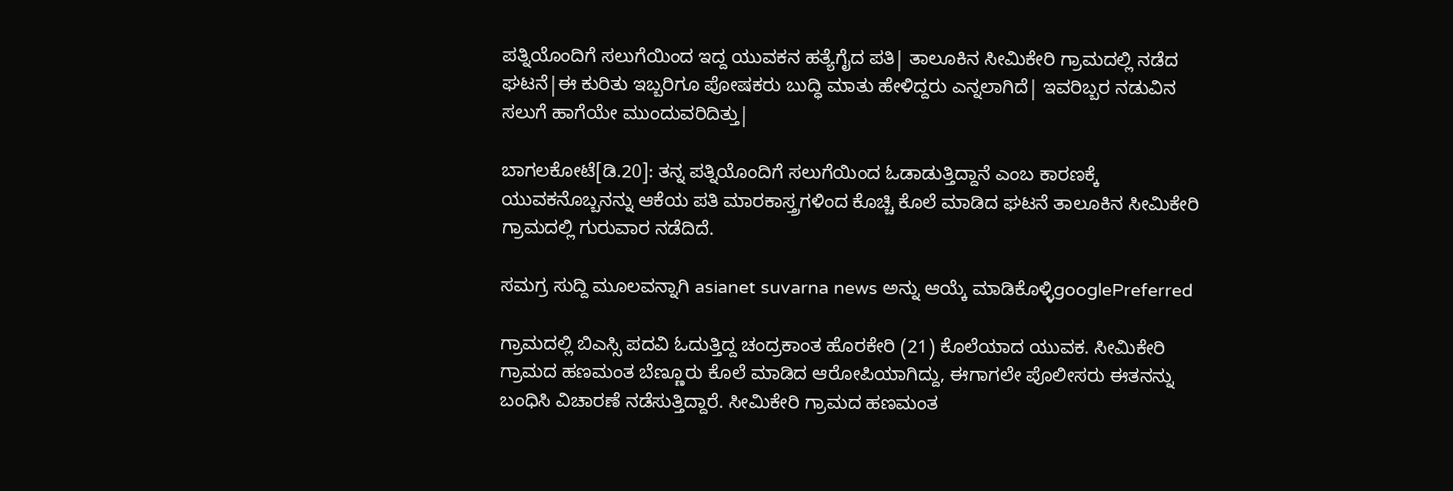ಪತ್ನಿಯೊಂದಿಗೆ ಸಲುಗೆಯಿಂದ ಇದ್ದ ಯುವಕನ ಹತ್ಯೆಗೈದ ಪತಿ| ತಾಲೂಕಿನ ಸೀಮಿಕೇರಿ ಗ್ರಾಮದಲ್ಲಿ ನಡೆದ ಘಟನೆ|ಈ ಕುರಿತು ಇಬ್ಬರಿಗೂ ಪೋಷಕರು ಬುದ್ಧಿ ಮಾತು ಹೇಳಿದ್ದರು ಎನ್ನಲಾಗಿದೆ| ಇವರಿಬ್ಬರ ನಡುವಿನ ಸಲುಗೆ ಹಾಗೆಯೇ ಮುಂದುವರಿದಿತ್ತು|

ಬಾಗಲಕೋಟೆ[ಡಿ.20]: ತನ್ನ ಪತ್ನಿಯೊಂದಿಗೆ ಸಲುಗೆಯಿಂದ ಓಡಾಡುತ್ತಿದ್ದಾನೆ ಎಂಬ ಕಾರಣಕ್ಕೆ ಯುವಕನೊಬ್ಬನನ್ನು ಆಕೆಯ ಪತಿ ಮಾರಕಾಸ್ತ್ರಗಳಿಂದ ಕೊಚ್ಚಿ ಕೊಲೆ ಮಾಡಿದ ಘಟನೆ ತಾಲೂಕಿನ ಸೀಮಿಕೇರಿ ಗ್ರಾಮದಲ್ಲಿ ಗುರುವಾರ ನಡೆದಿದೆ.

ಸಮಗ್ರ ಸುದ್ದಿ ಮೂಲವನ್ನಾಗಿ asianet suvarna news ಅನ್ನು ಆಯ್ಕೆ ಮಾಡಿಕೊಳ್ಳಿgooglePreferred

ಗ್ರಾಮದಲ್ಲಿ ಬಿಎಸ್ಸಿ ಪದವಿ ಓದುತ್ತಿದ್ದ ಚಂದ್ರಕಾಂತ ಹೊರಕೇರಿ (21) ಕೊಲೆಯಾದ ಯುವಕ. ಸೀಮಿಕೇರಿ ಗ್ರಾಮದ ಹಣಮಂತ ಬೆಣ್ಣೂರು ಕೊಲೆ ಮಾಡಿದ ಆರೋಪಿಯಾಗಿದ್ದು, ಈಗಾಗಲೇ ಪೊಲೀಸರು ಈತನನ್ನು ಬಂಧಿಸಿ ವಿಚಾರಣೆ ನಡೆಸುತ್ತಿದ್ದಾರೆ. ಸೀಮಿಕೇರಿ ಗ್ರಾಮದ ಹಣಮಂತ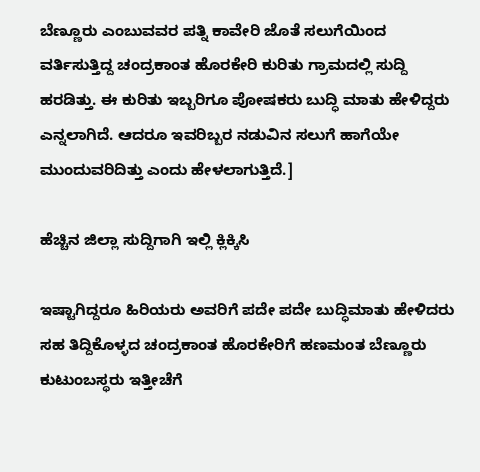ಬೆಣ್ಣೂರು ಎಂಬುವವರ ಪತ್ನಿ ಕಾವೇರಿ ಜೊತೆ ಸಲುಗೆಯಿಂದ ವರ್ತಿಸುತ್ತಿದ್ದ ಚಂದ್ರಕಾಂತ ಹೊರಕೇರಿ ಕುರಿತು ಗ್ರಾಮದಲ್ಲಿ ಸುದ್ದಿ ಹರಡಿತ್ತು. ಈ ಕುರಿತು ಇಬ್ಬರಿಗೂ ಪೋಷಕರು ಬುದ್ಧಿ ಮಾತು ಹೇಳಿದ್ದರು ಎನ್ನಲಾಗಿದೆ. ಆದರೂ ಇವರಿಬ್ಬರ ನಡುವಿನ ಸಲುಗೆ ಹಾಗೆಯೇ ಮುಂದುವರಿದಿತ್ತು ಎಂದು ಹೇಳಲಾಗುತ್ತಿದೆ.]

ಹೆಚ್ಚಿನ ಜಿಲ್ಲಾ ಸುದ್ದಿಗಾಗಿ ಇಲ್ಲಿ ಕ್ಲಿಕ್ಕಿಸಿ

ಇಷ್ಟಾಗಿದ್ದರೂ ಹಿರಿಯರು ಅವರಿಗೆ ಪದೇ ಪದೇ ಬುದ್ಧಿಮಾತು ಹೇಳಿದರು ಸಹ ತಿದ್ದಿಕೊಳ್ಳದ ಚಂದ್ರಕಾಂತ ಹೊರಕೇರಿಗೆ ಹಣಮಂತ ಬೆಣ್ಣೂರು ಕುಟುಂಬಸ್ಥರು ಇತ್ತೀಚೆಗೆ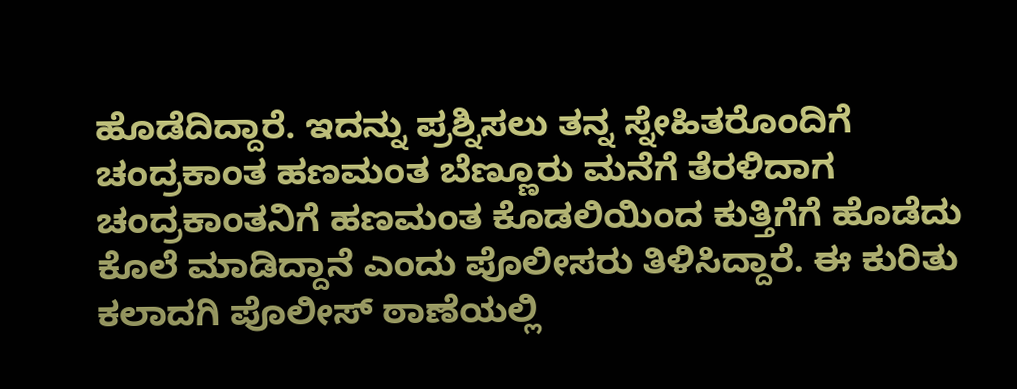ಹೊಡೆದಿದ್ದಾರೆ. ಇದನ್ನು ಪ್ರಶ್ನಿಸಲು ತನ್ನ ಸ್ನೇಹಿತರೊಂದಿಗೆ ಚಂದ್ರಕಾಂತ ಹಣಮಂತ ಬೆಣ್ಣೂರು ಮನೆಗೆ ತೆರಳಿದಾಗ ಚಂದ್ರಕಾಂತನಿಗೆ ಹಣಮಂತ ಕೊಡಲಿಯಿಂದ ಕುತ್ತಿಗೆಗೆ ಹೊಡೆದು ಕೊಲೆ ಮಾಡಿದ್ದಾನೆ ಎಂದು ಪೊಲೀಸರು ತಿಳಿಸಿದ್ದಾರೆ. ಈ ಕುರಿತು ಕಲಾದಗಿ ಪೊಲೀಸ್‌ ಠಾಣೆಯಲ್ಲಿ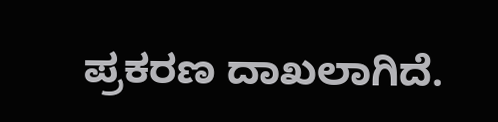ಪ್ರಕರಣ ದಾಖಲಾಗಿದೆ.